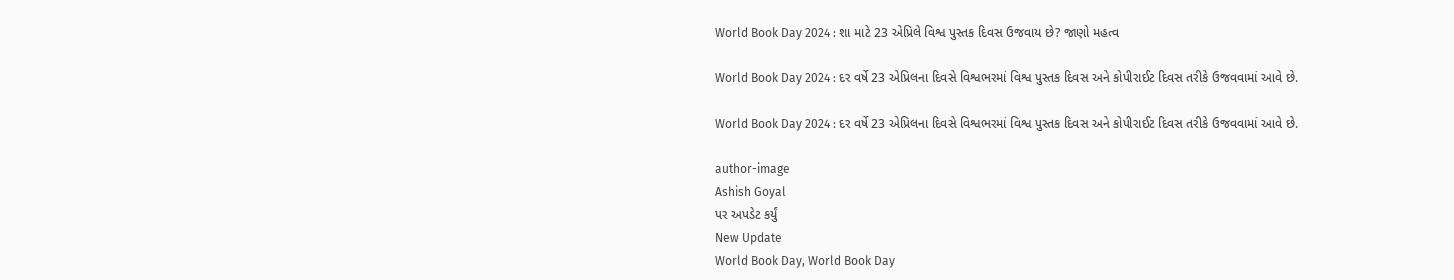World Book Day 2024 : શા માટે 23 એપ્રિલે વિશ્વ પુસ્તક દિવસ ઉજવાય છે? જાણો મહત્વ

World Book Day 2024 : દર વર્ષે 23 એપ્રિલના દિવસે વિશ્વભરમાં વિશ્વ પુસ્તક દિવસ અને કોપીરાઈટ દિવસ તરીકે ઉજવવામાં આવે છે.

World Book Day 2024 : દર વર્ષે 23 એપ્રિલના દિવસે વિશ્વભરમાં વિશ્વ પુસ્તક દિવસ અને કોપીરાઈટ દિવસ તરીકે ઉજવવામાં આવે છે.

author-image
Ashish Goyal
પર અપડેટ કર્યું
New Update
World Book Day, World Book Day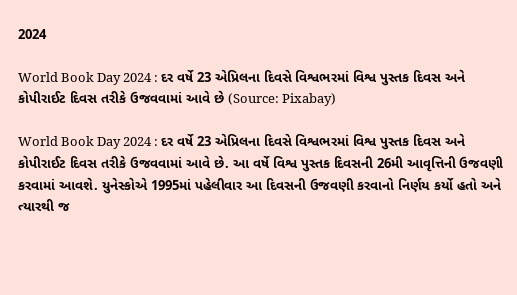2024

World Book Day 2024 : દર વર્ષે 23 એપ્રિલના દિવસે વિશ્વભરમાં વિશ્વ પુસ્તક દિવસ અને કોપીરાઈટ દિવસ તરીકે ઉજવવામાં આવે છે (Source: Pixabay)

World Book Day 2024 : દર વર્ષે 23 એપ્રિલના દિવસે વિશ્વભરમાં વિશ્વ પુસ્તક દિવસ અને કોપીરાઈટ દિવસ તરીકે ઉજવવામાં આવે છે. આ વર્ષે વિશ્વ પુસ્તક દિવસની 26મી આવૃત્તિની ઉજવણી કરવામાં આવશે. યુનેસ્કોએ 1995માં પહેલીવાર આ દિવસની ઉજવણી કરવાનો નિર્ણય કર્યો હતો અને ત્યારથી જ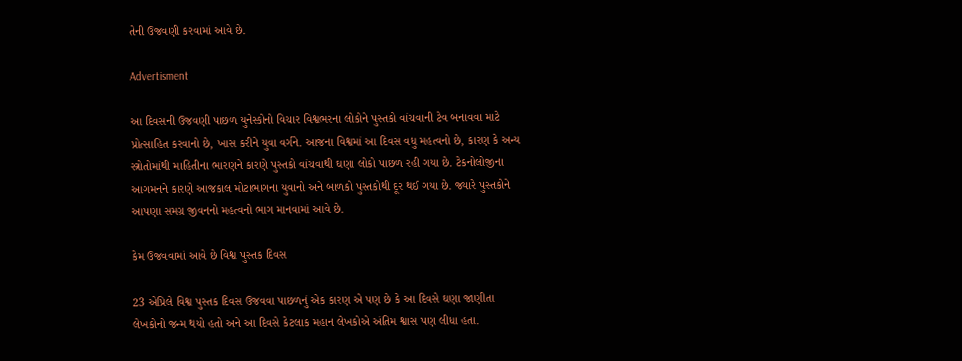તેની ઉજવણી કરવામાં આવે છે.

Advertisment

આ દિવસની ઉજવણી પાછળ યુનેસ્કોનો વિચાર વિશ્વભરના લોકોને પુસ્તકો વાંચવાની ટેવ બનાવવા માટે પ્રોત્સાહિત કરવાનો છે, ખાસ કરીને યુવા વર્ગને. આજના વિશ્વમાં આ દિવસ વધુ મહત્વનો છે, કારણ કે અન્ય સ્ત્રોતોમાંથી માહિતીના ભારણને કારણે પુસ્તકો વાંચવાથી ઘણા લોકો પાછળ રહી ગયા છે. ટેકનોલોજીના આગમનને કારણે આજકાલ મોટાભાગના યુવાનો અને બાળકો પુસ્તકોથી દૂર થઈ ગયા છે. જ્યારે પુસ્તકોને આપણા સમગ્ર જીવનનો મહત્વનો ભાગ માનવામાં આવે છે.

કેમ ઉજવવામાં આવે છે વિશ્વ પુસ્તક દિવસ

23 એપ્રિલે વિશ્વ પુસ્તક દિવસ ઉજવવા પાછળનું એક કારણ એ પણ છે કે આ દિવસે ઘણા જાણીતા લેખકોનો જન્મ થયો હતો અને આ દિવસે કેટલાક મહાન લેખકોએ અંતિમ શ્વાસ પણ લીધા હતા.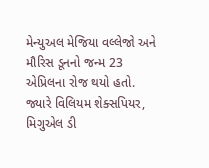મેન્યુઅલ મેજિયા વલ્લેજો અને મૌરિસ ડૂનનો જન્મ 23 એપ્રિલના રોજ થયો હતો. જ્યારે વિલિયમ શેક્સપિયર, મિગુએલ ડી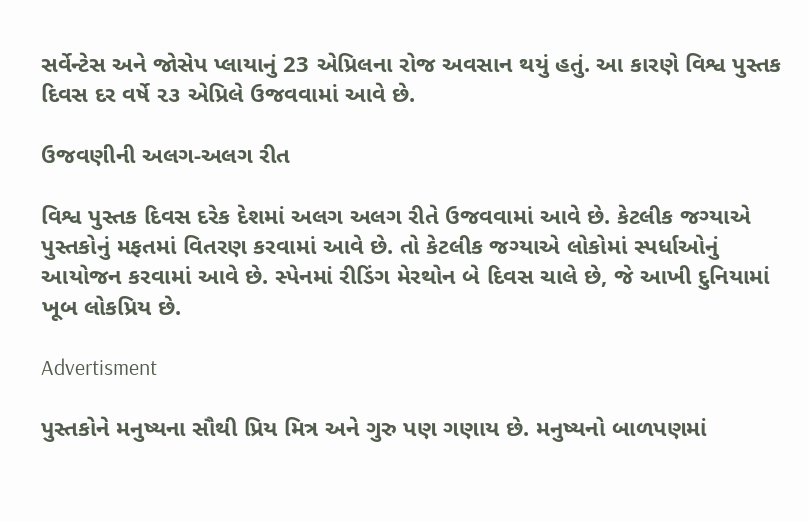સર્વેન્ટેસ અને જોસેપ પ્લાયાનું 23 એપ્રિલના રોજ અવસાન થયું હતું. આ કારણે વિશ્વ પુસ્તક દિવસ દર વર્ષે ૨૩ એપ્રિલે ઉજવવામાં આવે છે.

ઉજવણીની અલગ-અલગ રીત

વિશ્વ પુસ્તક દિવસ દરેક દેશમાં અલગ અલગ રીતે ઉજવવામાં આવે છે. કેટલીક જગ્યાએ પુસ્તકોનું મફતમાં વિતરણ કરવામાં આવે છે. તો કેટલીક જગ્યાએ લોકોમાં સ્પર્ધાઓનું આયોજન કરવામાં આવે છે. સ્પેનમાં રીડિંગ મેરથોન બે દિવસ ચાલે છે, જે આખી દુનિયામાં ખૂબ લોકપ્રિય છે.

Advertisment

પુસ્તકોને મનુષ્યના સૌથી પ્રિય મિત્ર અને ગુરુ પણ ગણાય છે. મનુષ્યનો બાળપણમાં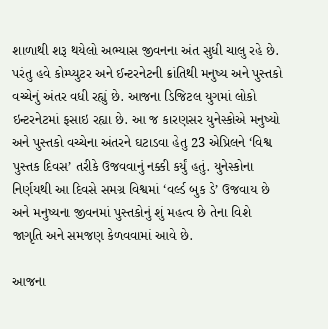શાળાથી શરૂ થયેલો અભ્યાસ જીવનના અંત સુધી ચાલુ રહે છે. પરંતુ હવે કોમ્પ્યુટર અને ઈન્ટરનેટની ક્રાંતિથી મનુષ્ય અને પુસ્તકો વચ્ચેનું અંતર વધી રહ્યું છે. આજના ડિજિટલ યુગમાં લોકો ઇન્ટરનેટમાં ફસાઇ રહ્યા છે. આ જ કારણસર યુનેસ્કોએ મનુષ્યો અને પુસ્તકો વચ્ચેના અંતરને ઘટાડવા હેતુ 23 એપ્રિલને ‘વિશ્વ પુસ્તક દિવસ’ તરીકે ઉજવવાનું નક્કી કર્યું હતું. યુનેસ્કોના નિર્ણયથી આ દિવસે સમગ્ર વિશ્વમાં ‘વર્લ્ડ બુક ડે’ ઉજવાય છે અને મનુષ્યના જીવનમાં પુસ્તકોનું શું મહત્વ છે તેના વિશે જાગૃતિ અને સમજણ કેળવવામાં આવે છે.

આજના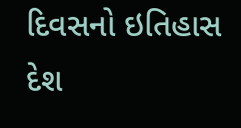દિવસનો ઇતિહાસ દેશ